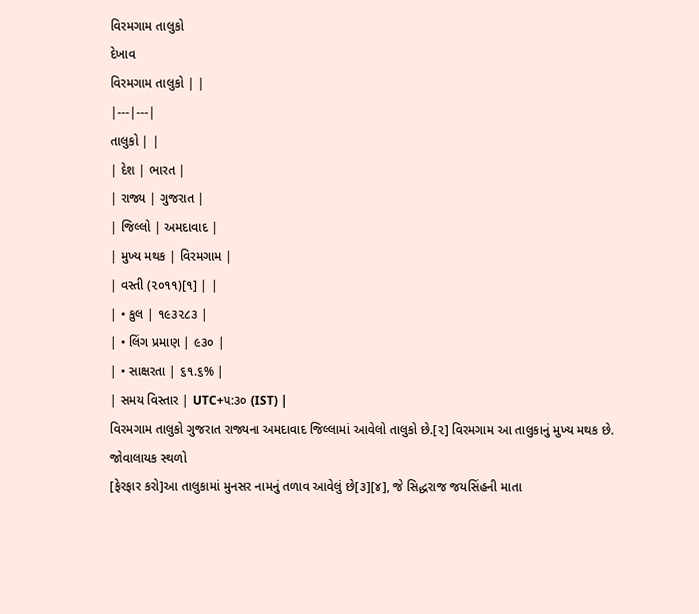વિરમગામ તાલુકો
દેખાવ
વિરમગામ તાલુકો | |
|---|---|
તાલુકો | |
| દેશ | ભારત |
| રાજ્ય | ગુજરાત |
| જિલ્લો | અમદાવાદ |
| મુખ્ય મથક | વિરમગામ |
| વસ્તી (૨૦૧૧)[૧] | |
| • કુલ | ૧૯૩૨૮૩ |
| • લિંગ પ્રમાણ | ૯૩૦ |
| • સાક્ષરતા | ૬૧.૬% |
| સમય વિસ્તાર | UTC+૫:૩૦ (IST) |
વિરમગામ તાલુકો ગુજરાત રાજ્યના અમદાવાદ જિલ્લામાં આવેલો તાલુકો છે.[૨] વિરમગામ આ તાલુકાનું મુખ્ય મથક છે.
જોવાલાયક સ્થળો
[ફેરફાર કરો]આ તાલુકામાં મુનસર નામનું તળાવ આવેલું છે[૩][૪], જે સિદ્ધરાજ જયસિંહની માતા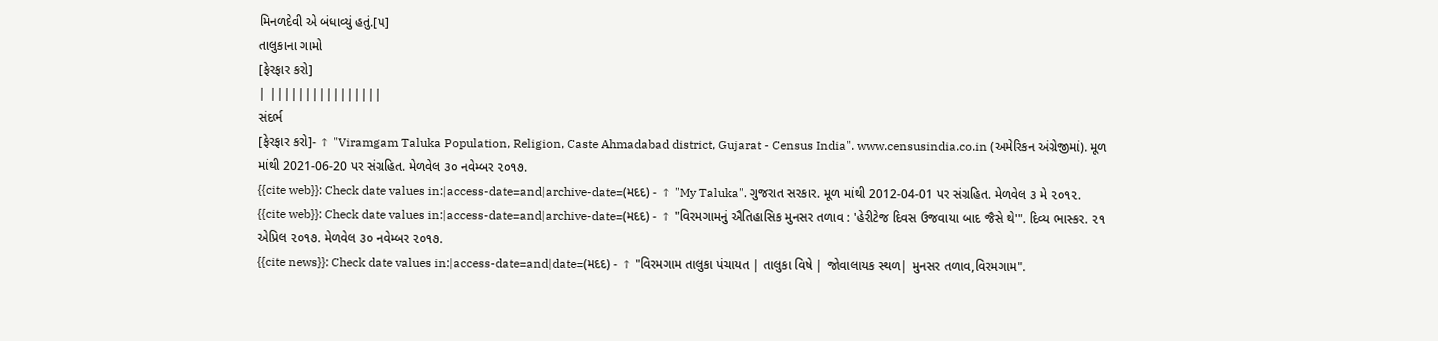મિનળદેવી એ બંધાવ્યું હતું.[૫]
તાલુકાના ગામો
[ફેરફાર કરો]
| ||||||||||||||||
સંદર્ભ
[ફેરફાર કરો]- ↑ "Viramgam Taluka Population, Religion, Caste Ahmadabad district, Gujarat - Census India". www.censusindia.co.in (અમેરિકન અંગ્રેજીમાં). મૂળ માંથી 2021-06-20 પર સંગ્રહિત. મેળવેલ ૩૦ નવેમ્બર ૨૦૧૭.
{{cite web}}: Check date values in:|access-date=and|archive-date=(મદદ) - ↑ "My Taluka". ગુજરાત સરકાર. મૂળ માંથી 2012-04-01 પર સંગ્રહિત. મેળવેલ ૩ મે ૨૦૧૨.
{{cite web}}: Check date values in:|access-date=and|archive-date=(મદદ) - ↑ "વિરમગામનું ઐતિહાસિક મુનસર તળાવ : 'હેરીટેજ દિવસ ઉજવાયા બાદ જૈસે થે'". દિવ્ય ભાસ્કર. ૨૧ એપ્રિલ ૨૦૧૭. મેળવેલ ૩૦ નવેમ્બર ૨૦૧૭.
{{cite news}}: Check date values in:|access-date=and|date=(મદદ) - ↑ "વિરમગામ તાલુકા પંચાયત | તાલુકા વિષે | જોવાલાયક સ્થળ| મુનસર તળાવ,વિરમગામ".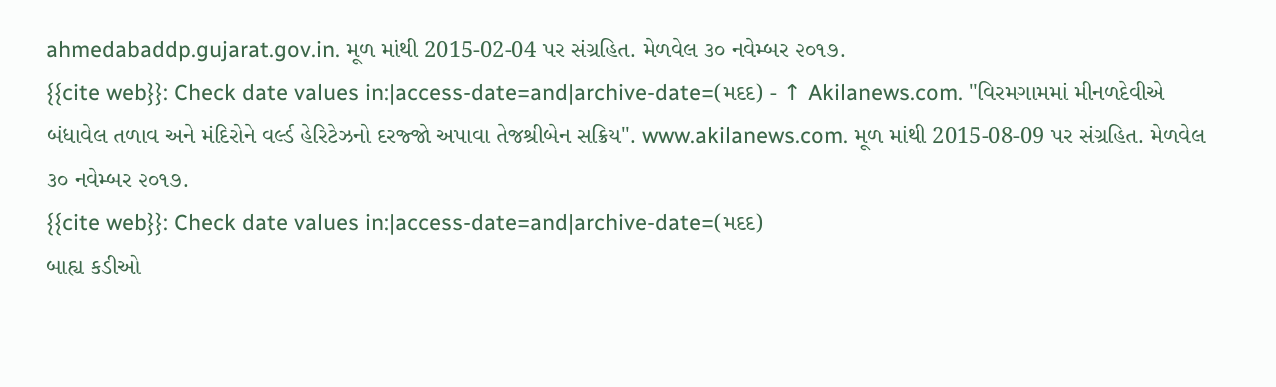ahmedabaddp.gujarat.gov.in. મૂળ માંથી 2015-02-04 પર સંગ્રહિત. મેળવેલ ૩૦ નવેમ્બર ૨૦૧૭.
{{cite web}}: Check date values in:|access-date=and|archive-date=(મદદ) - ↑ Akilanews.com. "વિરમગામમાં મીનળદેવીએ બંધાવેલ તળાવ અને મંદિરોને વર્લ્ડ હેરિટેઝનો દરજ્જો અપાવા તેજશ્રીબેન સક્રિય". www.akilanews.com. મૂળ માંથી 2015-08-09 પર સંગ્રહિત. મેળવેલ ૩૦ નવેમ્બર ૨૦૧૭.
{{cite web}}: Check date values in:|access-date=and|archive-date=(મદદ)
બાહ્ય કડીઓ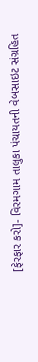[ફેરફાર કરો]- વિરમગામ તાલુકા પંચાયતની વેબસાઇટ સંગ્રહિત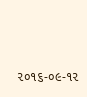૨૦૧૬-૦૯-૧૨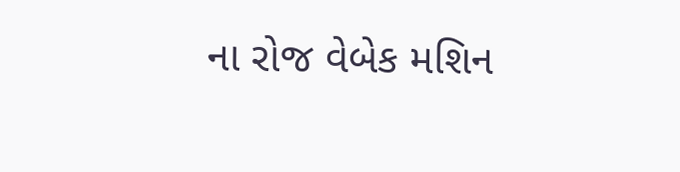ના રોજ વેબેક મશિન